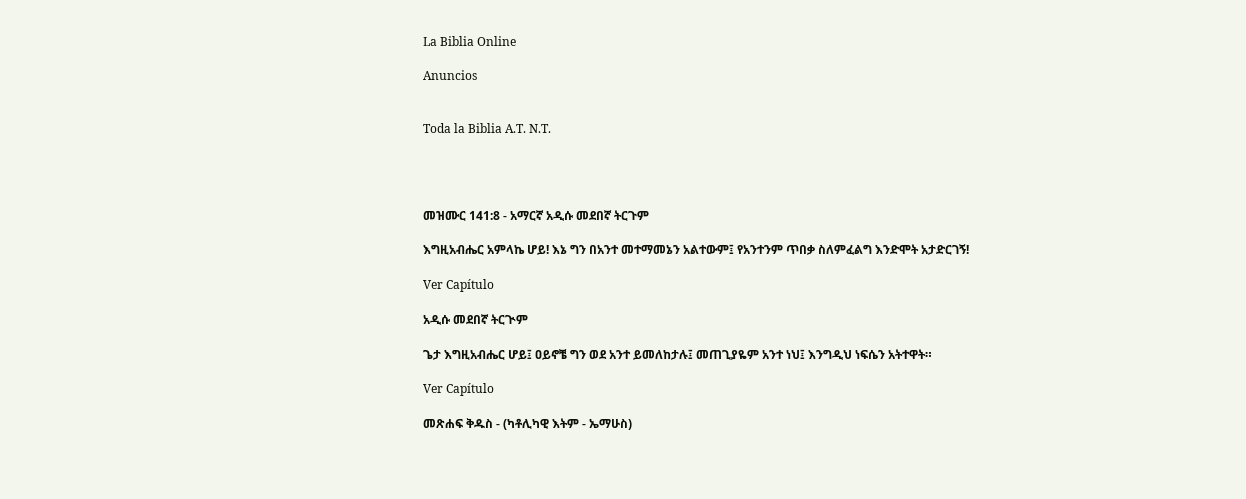La Biblia Online

Anuncios


Toda la Biblia A.T. N.T.




መዝሙር 141:8 - አማርኛ አዲሱ መደበኛ ትርጉም

እግዚአብሔር አምላኬ ሆይ! እኔ ግን በአንተ መተማመኔን አልተውም፤ የአንተንም ጥበቃ ስለምፈልግ እንድሞት አታድርገኝ!

Ver Capítulo

አዲሱ መደበኛ ትርጒም

ጌታ እግዚአብሔር ሆይ፤ ዐይኖቼ ግን ወደ አንተ ይመለከታሉ፤ መጠጊያዬም አንተ ነህ፤ እንግዲህ ነፍሴን አትተዋት።

Ver Capítulo

መጽሐፍ ቅዱስ - (ካቶሊካዊ እትም - ኤማሁስ)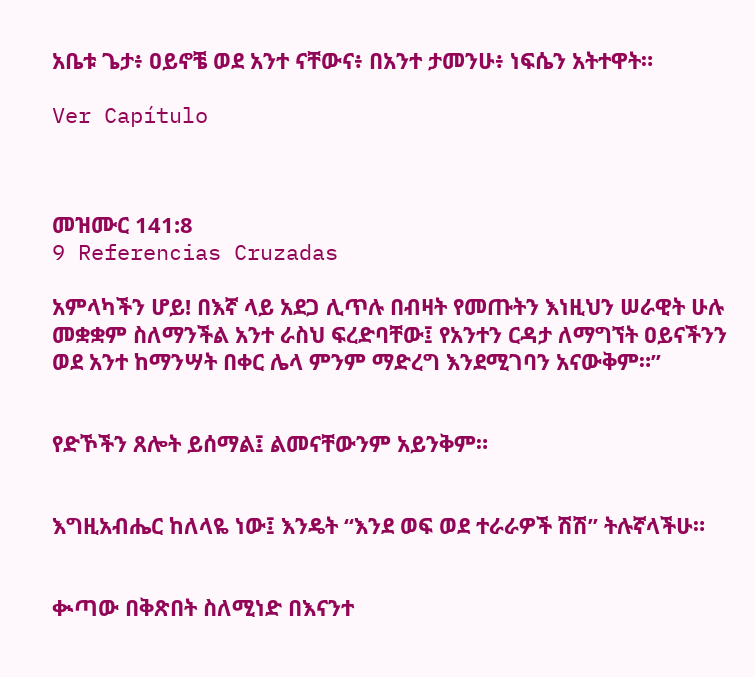አቤቱ ጌታ፥ ዐይኖቼ ወደ አንተ ናቸውና፥ በአንተ ታመንሁ፥ ነፍሴን አትተዋት።

Ver Capítulo



መዝሙር 141:8
9 Referencias Cruzadas

አምላካችን ሆይ! በእኛ ላይ አደጋ ሊጥሉ በብዛት የመጡትን እነዚህን ሠራዊት ሁሉ መቋቋም ስለማንችል አንተ ራስህ ፍረድባቸው፤ የአንተን ርዳታ ለማግኘት ዐይናችንን ወደ አንተ ከማንሣት በቀር ሌላ ምንም ማድረግ እንደሚገባን አናውቅም።”


የድኾችን ጸሎት ይሰማል፤ ልመናቸውንም አይንቅም።


እግዚአብሔር ከለላዬ ነው፤ እንዴት “እንደ ወፍ ወደ ተራራዎች ሽሽ” ትሉኛላችሁ።


ቊጣው በቅጽበት ስለሚነድ በእናንተ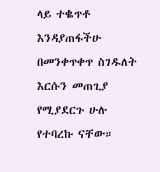ላይ ተቈጥቶ እንዳያጠፋችሁ በመንቀጥቀጥ ስገዱለት እርሱን መጠጊያ የሚያደርጉ ሁሉ የተባረኩ ናቸው።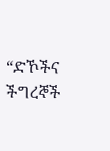“ድኾችና ችግረኞች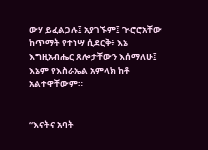ውሃ ይፈልጋሉ፤ አያገኙም፤ ጒሮሮአቸው ከጥማት የተነሣ ሲደርቅ፥ እኔ እግዚአብሔር ጸሎታቸውን እሰማለሁ፤ እኔም የእስራኤል አምላክ ከቶ አልተዋቸውም።


“እናትና አባት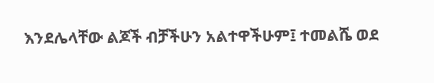እንደሌላቸው ልጆች ብቻችሁን አልተዋችሁም፤ ተመልሼ ወደ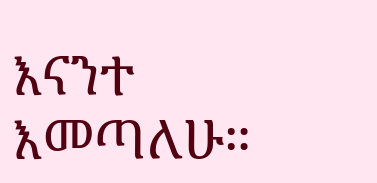እናንተ እመጣለሁ።